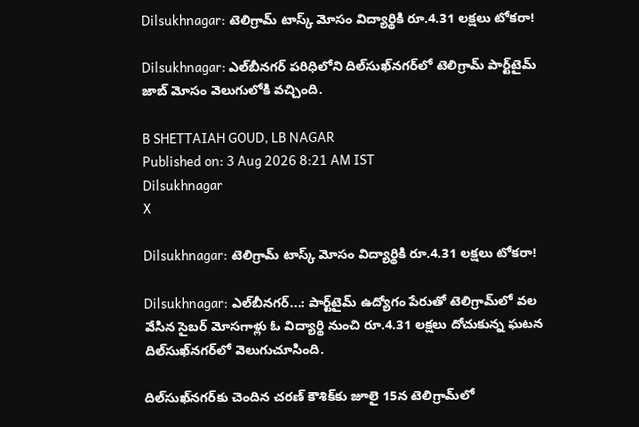Dilsukhnagar: టెలిగ్రామ్ టాస్క్ మోసం విద్యార్థికి రూ.4.31 లక్షలు టోకరా!

Dilsukhnagar: ఎల్‌బీనగర్ పరిధిలోని దిల్‌సుఖ్‌నగర్‌లో టెలిగ్రామ్ పార్ట్‌టైమ్ జాబ్ మోసం వెలుగులోకి వచ్చింది.

B SHETTAIAH GOUD, LB NAGAR
Published on: 3 Aug 2026 8:21 AM IST
Dilsukhnagar
X

Dilsukhnagar: టెలిగ్రామ్ టాస్క్ మోసం విద్యార్థికి రూ.4.31 లక్షలు టోకరా!

Dilsukhnagar: ఎల్‌బీనగర్...: పార్ట్‌టైమ్ ఉద్యోగం పేరుతో టెలిగ్రామ్‌లో వల వేసిన సైబర్ మోసగాళ్లు ఓ విద్యార్థి నుంచి రూ.4.31 లక్షలు దోచుకున్న ఘటన దిల్‌సుఖ్‌నగర్‌లో వెలుగుచూసింది.

దిల్‌సుఖ్‌నగర్‌కు చెందిన చరణ్ కౌశిక్‌కు జూలై 15న టెలిగ్రామ్‌లో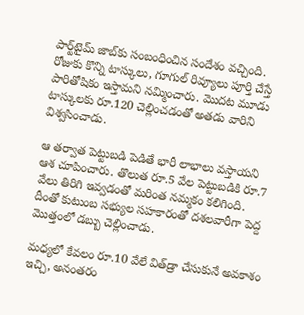పార్ట్‌టైమ్ జాబ్‌కు సంబంధించిన సందేశం వచ్చింది. రోజుకు కొన్ని టాస్కులు, గూగుల్ రివ్యూలు పూర్తి చేస్తే పారితోషికం ఇస్తామని నమ్మించారు. మొదట మూడు టాస్కులకు రూ.120 చెల్లించడంతో అతడు వారిని విశ్వసించాడు.

ఆ తర్వాత పెట్టుబడి పెడితే భారీ లాభాలు వస్తాయని ఆశ చూపించారు. తొలుత రూ.5 వేల పెట్టుబడికి రూ.7 వేలు తిరిగి ఇవ్వడంతో మరింత నమ్మకం కలిగింది. దీంతో కుటుంబ సభ్యుల సహకారంతో దశలవారీగా పెద్ద మొత్తంలో డబ్బు చెల్లించాడు.

మధ్యలో కేవలం రూ.10 వేలే విత్‌డ్రా చేసుకునే అవకాశం ఇచ్చి, అనంతరం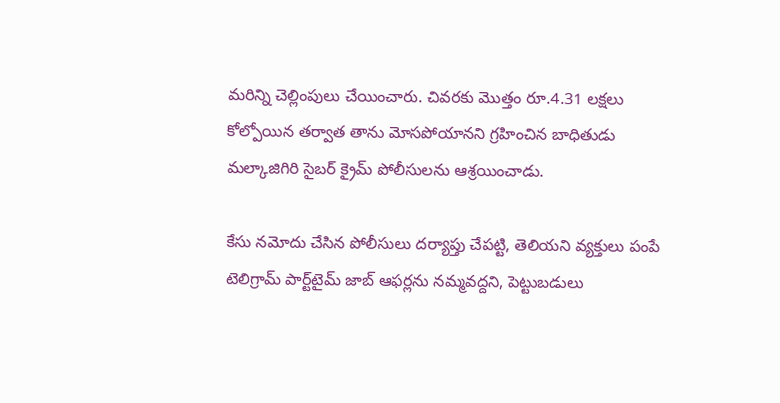మరిన్ని చెల్లింపులు చేయించారు. చివరకు మొత్తం రూ.4.31 లక్షలు కోల్పోయిన తర్వాత తాను మోసపోయానని గ్రహించిన బాధితుడు మల్కాజిగిరి సైబర్ క్రైమ్ పోలీసులను ఆశ్రయించాడు.

కేసు నమోదు చేసిన పోలీసులు దర్యాప్తు చేపట్టి, తెలియని వ్యక్తులు పంపే టెలిగ్రామ్ పార్ట్‌టైమ్ జాబ్ ఆఫర్లను నమ్మవద్దని, పెట్టుబడులు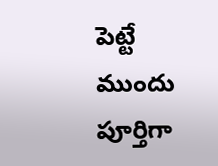పెట్టే ముందు పూర్తిగా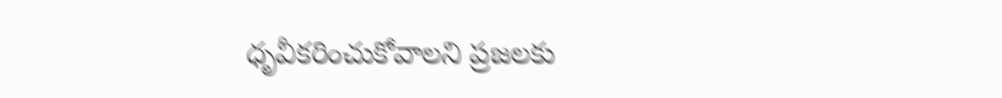ధృవీకరించుకోవాలని ప్రజలకు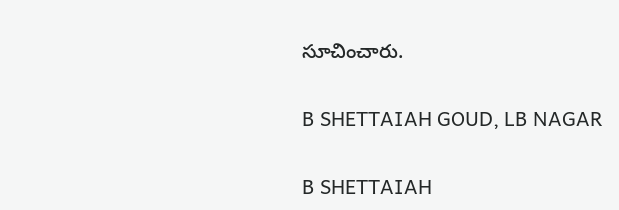సూచించారు.

B SHETTAIAH GOUD, LB NAGAR

B SHETTAIAH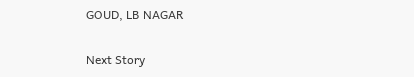GOUD, LB NAGAR

Next Story